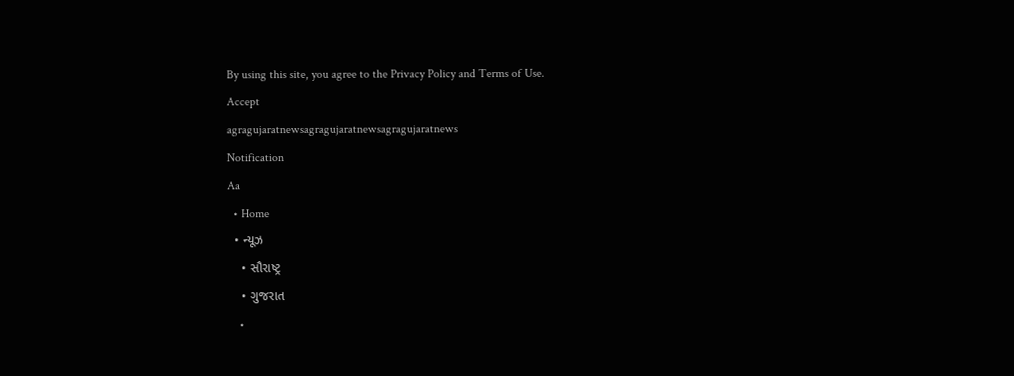By using this site, you agree to the Privacy Policy and Terms of Use.
Accept
agragujaratnewsagragujaratnewsagragujaratnews
Notification
Aa
  • Home
  • ન્યૂઝ
    • સૌરાષ્ટ્ર
    • ગુજરાત
    •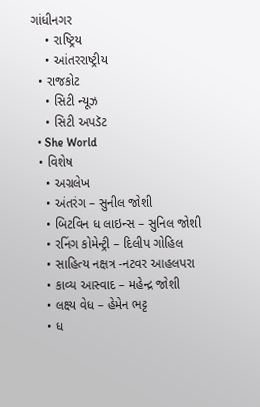ગાંધીનગર
    • રાષ્ટ્રિય
    • આંતરરાષ્ટ્રીય
  • રાજકોટ
    • સિટી ન્યૂઝ
    • સિટી અપડૅટ
  • She World
  • વિશેષ
    • અગ્રલેખ
    • અંતરંગ – સુનીલ જોશી
    • બિટવિન ધ લાઇન્સ – સુનિલ જોશી
    • રનિંગ કોમેન્ટ્રી – દિલીપ ગોહિલ
    • સાહિત્ય નક્ષત્ર -નટવર આહલપરા
    • કાવ્ય આસ્વાદ – મહેન્દ્ર જોશી
    • લક્ષ્ય વેધ – હેમેન ભટ્ટ
    • ધ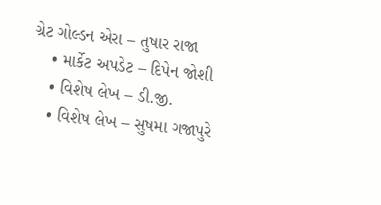ગ્રેટ ગોલ્ડન એરા – તુષાર રાજા
    • માર્કેટ અપડેટ – દિપેન જોશી
    • વિશેષ લેખ – ડી.જી.
    • વિશેષ લેખ – સુષમા ગજાપુરે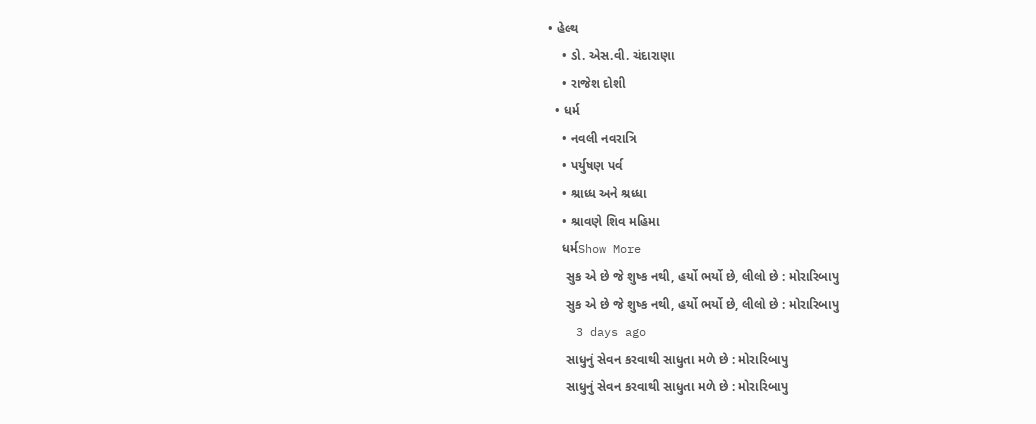• હેલ્થ
    • ડો. એસ.વી. ચંદારાણા
    • રાજેશ દોશી
  • ધર્મ
    • નવલી નવરાત્રિ
    • પર્યુષણ પર્વ
    • શ્રાધ્ધ અને શ્રધ્ધા
    • શ્રાવણે શિવ મહિમા
    ધર્મShow More
     સુક એ છે જે શુષ્ક નથી, હર્યો ભર્યો છે, લીલો છે : મોરારિબાપુ
     સુક એ છે જે શુષ્ક નથી, હર્યો ભર્યો છે, લીલો છે : મોરારિબાપુ
    3 days ago
     સાધુનું સેવન કરવાથી સાધુતા મળે છે : મોરારિબાપુ
     સાધુનું સેવન કરવાથી સાધુતા મળે છે : મોરારિબાપુ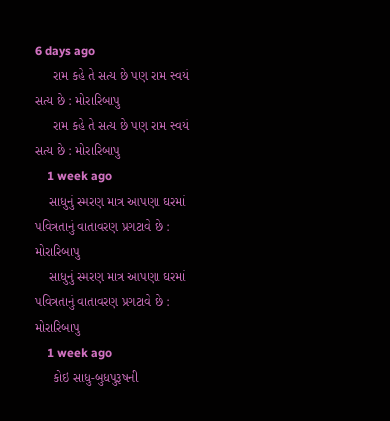6 days ago
     રામ કહે તે સત્ય છે પણ રામ સ્વયં સત્ય છે : મોરારિબાપુ
     રામ કહે તે સત્ય છે પણ રામ સ્વયં સત્ય છે : મોરારિબાપુ
    1 week ago
    સાધુનું સ્મરણ માત્ર આપણા ઘરમાં પવિત્રતાનું વાતાવરણ પ્રગટાવે છે : મોરારિબાપુ
    સાધુનું સ્મરણ માત્ર આપણા ઘરમાં પવિત્રતાનું વાતાવરણ પ્રગટાવે છે : મોરારિબાપુ
    1 week ago
     કોઇ સાધુ-બુધપુરૂષની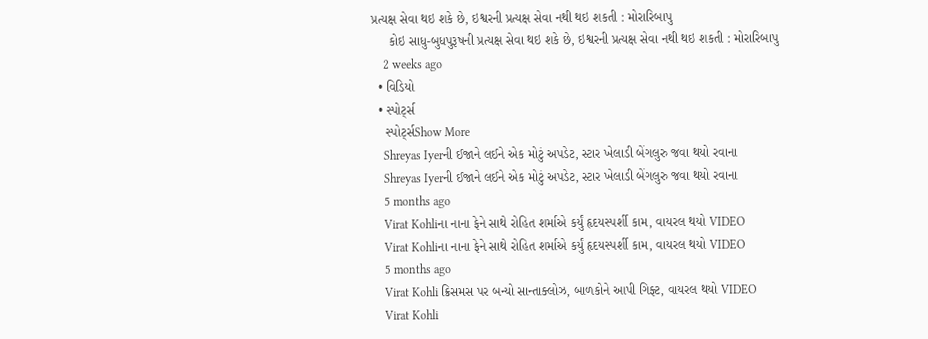પ્રત્યક્ષ સેવા થઇ શકે છે, ઇશ્વરની પ્રત્યક્ષ સેવા નથી થઇ શકતી : મોરારિબાપુ
     કોઇ સાધુ-બુધપુરૂષની પ્રત્યક્ષ સેવા થઇ શકે છે, ઇશ્વરની પ્રત્યક્ષ સેવા નથી થઇ શકતી : મોરારિબાપુ
    2 weeks ago
  • વિડિયો
  • સ્પોર્ટ્સ
    સ્પોર્ટ્સShow More
    Shreyas Iyerની ઈજાને લઈને એક મોટું અપડેટ, સ્ટાર ખેલાડી બેંગલુરુ જવા થયો રવાના
    Shreyas Iyerની ઈજાને લઈને એક મોટું અપડેટ, સ્ટાર ખેલાડી બેંગલુરુ જવા થયો રવાના
    5 months ago
    Virat Kohliના નાના ફેને સાથે રોહિત શર્માએ કર્યું હૃદયસ્પર્શી કામ, વાયરલ થયો VIDEO
    Virat Kohliના નાના ફેને સાથે રોહિત શર્માએ કર્યું હૃદયસ્પર્શી કામ, વાયરલ થયો VIDEO
    5 months ago
    Virat Kohli ક્રિસમસ પર બન્યો સાન્તાક્લોઝ, બાળકોને આપી ગિફ્ટ, વાયરલ થયો VIDEO
    Virat Kohli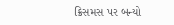ક્રિસમસ પર બન્યો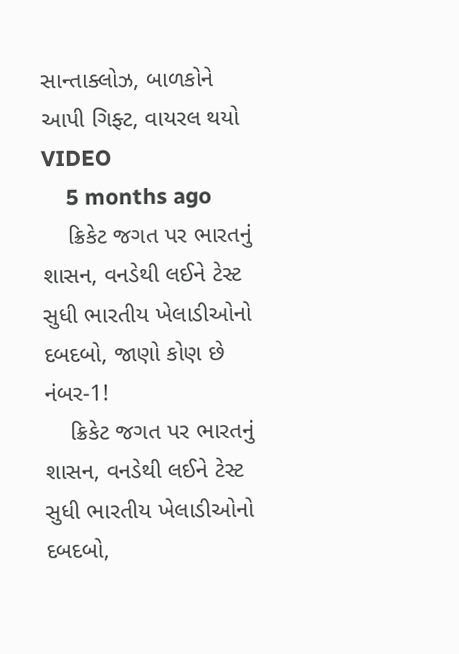સાન્તાક્લોઝ, બાળકોને આપી ગિફ્ટ, વાયરલ થયો VIDEO
    5 months ago
    ક્રિકેટ જગત પર ભારતનું શાસન, વનડેથી લઈને ટેસ્ટ સુધી ભારતીય ખેલાડીઓનો દબદબો, જાણો કોણ છે નંબર-1!
    ક્રિકેટ જગત પર ભારતનું શાસન, વનડેથી લઈને ટેસ્ટ સુધી ભારતીય ખેલાડીઓનો દબદબો,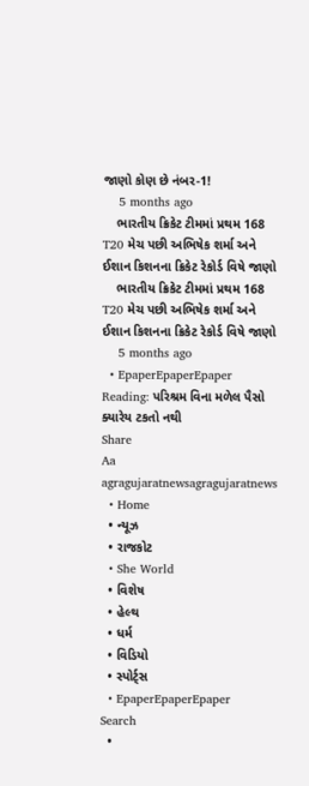જાણો કોણ છે નંબર-1!
    5 months ago
    ભારતીય ક્રિકેટ ટીમમાં પ્રથમ 168 T20 મેચ પછી અભિષેક શર્મા અને ઈશાન કિશનના ક્રિકેટ રેકોર્ડ વિષે જાણો
    ભારતીય ક્રિકેટ ટીમમાં પ્રથમ 168 T20 મેચ પછી અભિષેક શર્મા અને ઈશાન કિશનના ક્રિકેટ રેકોર્ડ વિષે જાણો
    5 months ago
  • EpaperEpaperEpaper
Reading: પરિશ્રમ વિના મળેલ પૈસો ક્યારેય ટકતો નથી
Share
Aa
agragujaratnewsagragujaratnews
  • Home
  • ન્યૂઝ
  • રાજકોટ
  • She World
  • વિશેષ
  • હેલ્થ
  • ધર્મ
  • વિડિયો
  • સ્પોર્ટ્સ
  • EpaperEpaperEpaper
Search
  •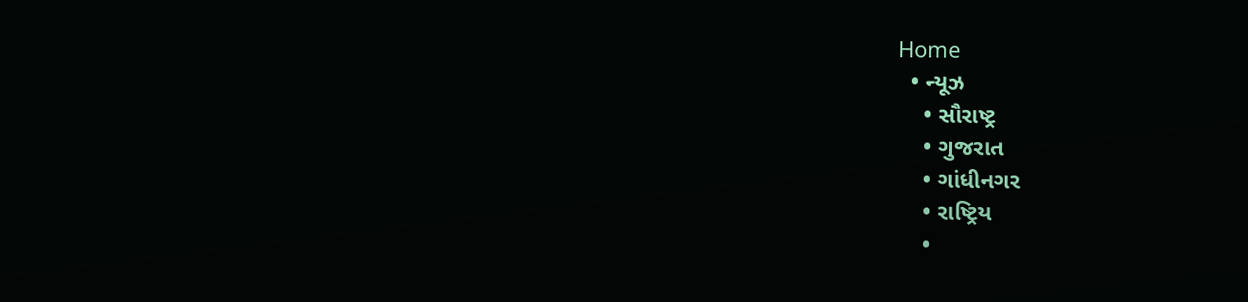Home
  • ન્યૂઝ
    • સૌરાષ્ટ્ર
    • ગુજરાત
    • ગાંધીનગર
    • રાષ્ટ્રિય
    •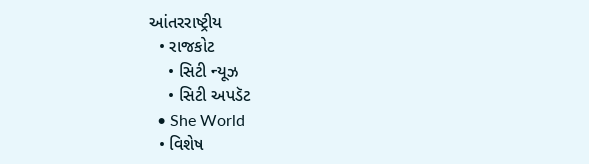આંતરરાષ્ટ્રીય
  • રાજકોટ
    • સિટી ન્યૂઝ
    • સિટી અપડૅટ
  • She World
  • વિશેષ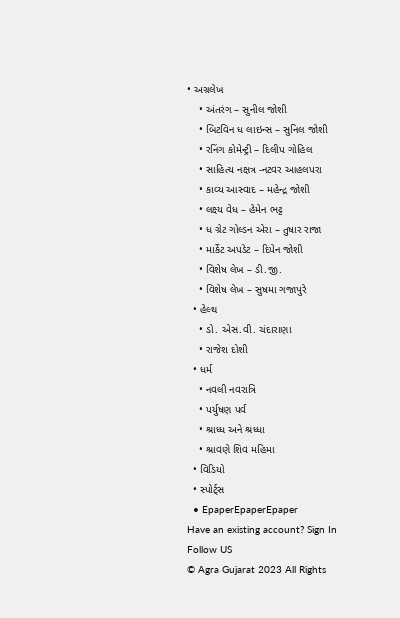• અગ્રલેખ
    • અંતરંગ – સુનીલ જોશી
    • બિટવિન ધ લાઇન્સ – સુનિલ જોશી
    • રનિંગ કોમેન્ટ્રી – દિલીપ ગોહિલ
    • સાહિત્ય નક્ષત્ર -નટવર આહલપરા
    • કાવ્ય આસ્વાદ – મહેન્દ્ર જોશી
    • લક્ષ્ય વેધ – હેમેન ભટ્ટ
    • ધ ગ્રેટ ગોલ્ડન એરા – તુષાર રાજા
    • માર્કેટ અપડેટ – દિપેન જોશી
    • વિશેષ લેખ – ડી.જી.
    • વિશેષ લેખ – સુષમા ગજાપુરે
  • હેલ્થ
    • ડો. એસ.વી. ચંદારાણા
    • રાજેશ દોશી
  • ધર્મ
    • નવલી નવરાત્રિ
    • પર્યુષણ પર્વ
    • શ્રાધ્ધ અને શ્રધ્ધા
    • શ્રાવણે શિવ મહિમા
  • વિડિયો
  • સ્પોર્ટ્સ
  • EpaperEpaperEpaper
Have an existing account? Sign In
Follow US
© Agra Gujarat 2023 All Rights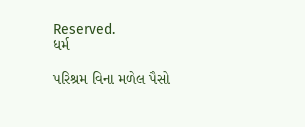Reserved.
ધર્મ

પરિશ્રમ વિના મળેલ પૈસો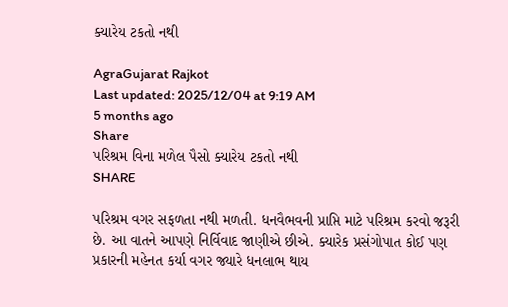ક્યારેય ટકતો નથી

AgraGujarat Rajkot
Last updated: 2025/12/04 at 9:19 AM
5 months ago
Share
પરિશ્રમ વિના મળેલ પૈસો ક્યારેય ટકતો નથી
SHARE

પરિશ્રમ વગર સફળતા નથી મળતી. ધનવૈભવની પ્રાપ્તિ માટે પરિશ્રમ કરવો જરૂરી છે. આ વાતને આપણે નિર્વિવાદ જાણીએ છીએ. ક્યારેક પ્રસંગોપાત કોઈ પણ પ્રકારની મહેનત કર્યા વગર જ્યારે ધનલાભ થાય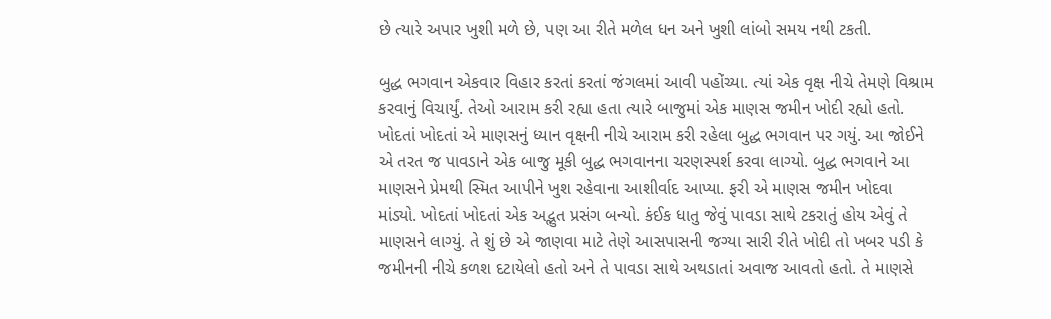છે ત્યારે અપાર ખુશી મળે છે, પણ આ રીતે મળેલ ધન અને ખુશી લાંબો સમય નથી ટકતી.

બુદ્ધ ભગવાન એકવાર વિહાર કરતાં કરતાં જંગલમાં આવી પહોંચ્યા. ત્યાં એક વૃક્ષ નીચે તેમણે વિશ્રામ કરવાનું વિચાર્યું. તેઓ આરામ કરી રહ્યા હતા ત્યારે બાજુમાં એક માણસ જમીન ખોદી રહ્યો હતો. ખોદતાં ખોદતાં એ માણસનું ધ્યાન વૃક્ષની નીચે આરામ કરી રહેલા બુદ્ધ ભગવાન પર ગયું. આ જોઈને એ તરત જ પાવડાને એક બાજુ મૂકી બુદ્ધ ભગવાનના ચરણસ્પર્શ કરવા લાગ્યો. બુદ્ધ ભગવાને આ માણસને પ્રેમથી સ્મિત આપીને ખુશ રહેવાના આશીર્વાદ આપ્યા. ફરી એ માણસ જમીન ખોદવા માંડ્યો. ખોદતાં ખોદતાં એક અદ્ભુત પ્રસંગ બન્યો. કંઈક ધાતુ જેવું પાવડા સાથે ટકરાતું હોય એવું તે માણસને લાગ્યું. તે શું છે એ જાણવા માટે તેણે આસપાસની જગ્યા સારી રીતે ખોદી તો ખબર પડી કે જમીનની નીચે કળશ દટાયેલો હતો અને તે પાવડા સાથે અથડાતાં અવાજ આવતો હતો. તે માણસે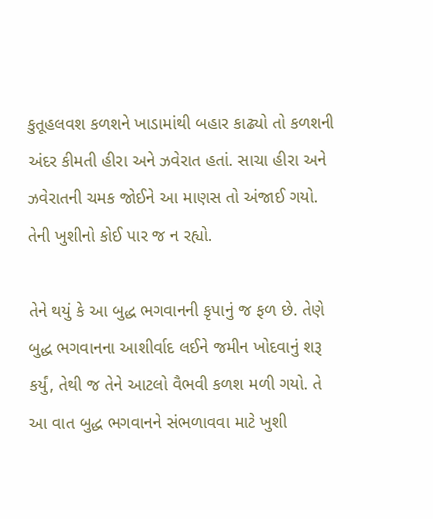કુતૂહલવશ કળશને ખાડામાંથી બહાર કાઢ્યો તો કળશની અંદર કીમતી હીરા અને ઝવેરાત હતાં. સાચા હીરા અને ઝવેરાતની ચમક જોઈને આ માણસ તો અંજાઈ ગયો. તેની ખુશીનો કોઈ પાર જ ન રહ્યો.

તેને થયું કે આ બુદ્ધ ભગવાનની કૃપાનું જ ફળ છે. તેણે બુદ્ધ ભગવાનના આશીર્વાદ લઈને જમીન ખોદવાનું શરૂ કર્યું, તેથી જ તેને આટલો વૈભવી કળશ મળી ગયો. તે આ વાત બુદ્ધ ભગવાનને સંભળાવવા માટે ખુશી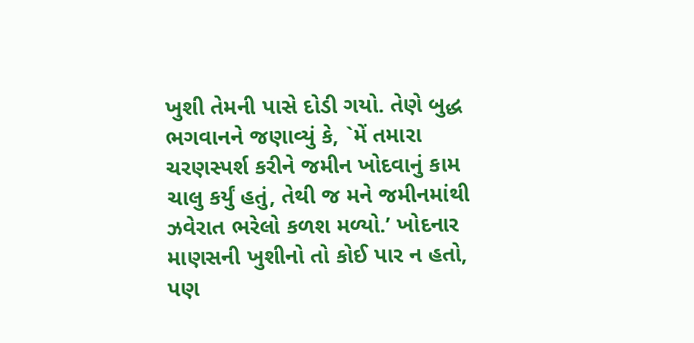ખુશી તેમની પાસે દોડી ગયો. તેણે બુદ્ધ ભગવાનને જણાવ્યું કે, `મેં તમારા ચરણસ્પર્શ કરીને જમીન ખોદવાનું કામ ચાલુ કર્યું હતું, તેથી જ મને જમીનમાંથી ઝવેરાત ભરેલો કળશ મળ્યો.’ ખોદનાર માણસની ખુશીનો તો કોઈ પાર ન હતો, પણ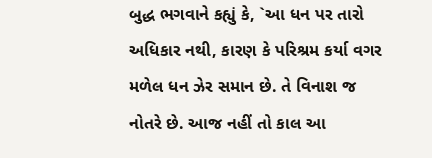બુદ્ધ ભગવાને કહ્યું કે, `આ ધન પર તારો અધિકાર નથી, કારણ કે પરિશ્રમ કર્યા વગર મળેલ ધન ઝેર સમાન છે. તે વિનાશ જ નોતરે છે. આજ નહીં તો કાલ આ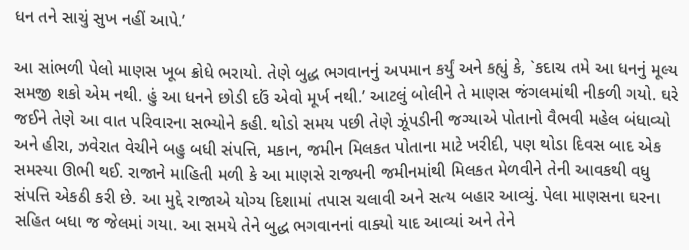ધન તને સાચું સુખ નહીં આપે.’

આ સાંભળી પેલો માણસ ખૂબ ક્રોધે ભરાયો. તેણે બુદ્ધ ભગવાનનું અપમાન કર્યું અને કહ્યું કે, `કદાચ તમે આ ધનનું મૂલ્ય સમજી શકો એમ નથી. હું આ ધનને છોડી દઉં એવો મૂર્ખ નથી.’ આટલું બોલીને તે માણસ જંગલમાંથી નીકળી ગયો. ઘરે જઈને તેણે આ વાત પરિવારના સભ્યોને કહી. થોડો સમય પછી તેણે ઝૂંપડીની જગ્યાએ પોતાનો વૈભવી મહેલ બંધાવ્યો અને હીરા, ઝવેરાત વેચીને બહુ બધી સંપત્તિ, મકાન, જમીન મિલકત પોતાના માટે ખરીદી, પણ થોડા દિવસ બાદ એક સમસ્યા ઊભી થઈ. રાજાને માહિતી મળી કે આ માણસે રાજ્યની જમીનમાંથી મિલકત મેળવીને તેની આવકથી વધુ સંપત્તિ એકઠી કરી છે. આ મુદ્દે રાજાએ યોગ્ય દિશામાં તપાસ ચલાવી અને સત્ય બહાર આવ્યું. પેલા માણસના ઘરના સહિત બધા જ જેલમાં ગયા. આ સમયે તેને બુદ્ધ ભગવાનનાં વાક્યો યાદ આવ્યાં અને તેને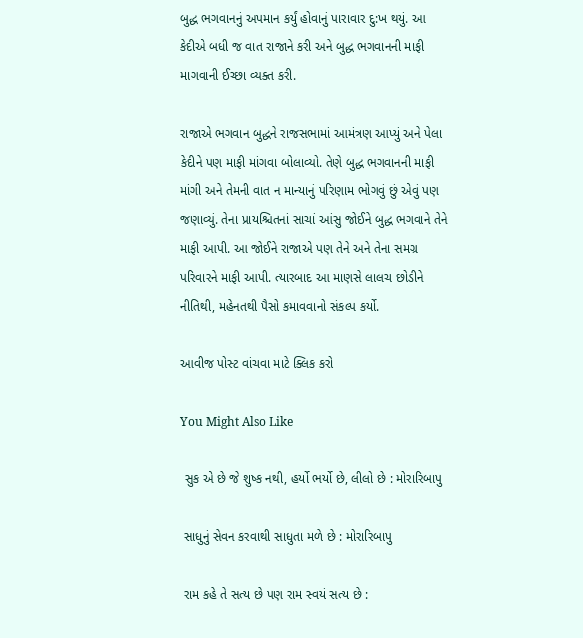બુદ્ધ ભગવાનનું અપમાન કર્યું હોવાનું પારાવાર દુ:ખ થયું. આ કેદીએ બધી જ વાત રાજાને કરી અને બુદ્ધ ભગવાનની માફી માગવાની ઈચ્છા વ્યક્ત કરી.

રાજાએ ભગવાન બુદ્ધને રાજસભામાં આમંત્રણ આપ્યું અને પેલા કેદીને પણ માફી માંગવા બોલાવ્યો. તેણે બુદ્ધ ભગવાનની માફી માંગી અને તેમની વાત ન માન્યાનું પરિણામ ભોગવું છું એવું પણ જણાવ્યું. તેના પ્રાયશ્ચિતનાં સાચાં આંસુ જોઈને બુદ્ધ ભગવાને તેને માફી આપી. આ જોઈને રાજાએ પણ તેને અને તેના સમગ્ર પરિવારને માફી આપી. ત્યારબાદ આ માણસે લાલચ છોડીને નીતિથી, મહેનતથી પૈસો કમાવવાનો સંકલ્પ કર્યો.

આવીજ પોસ્ટ વાંચવા માટે ક્લિક કરો

You Might Also Like

 સુક એ છે જે શુષ્ક નથી, હર્યો ભર્યો છે, લીલો છે : મોરારિબાપુ

 સાધુનું સેવન કરવાથી સાધુતા મળે છે : મોરારિબાપુ

 રામ કહે તે સત્ય છે પણ રામ સ્વયં સત્ય છે :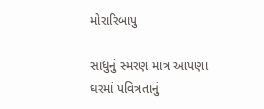મોરારિબાપુ

સાધુનું સ્મરણ માત્ર આપણા ઘરમાં પવિત્રતાનું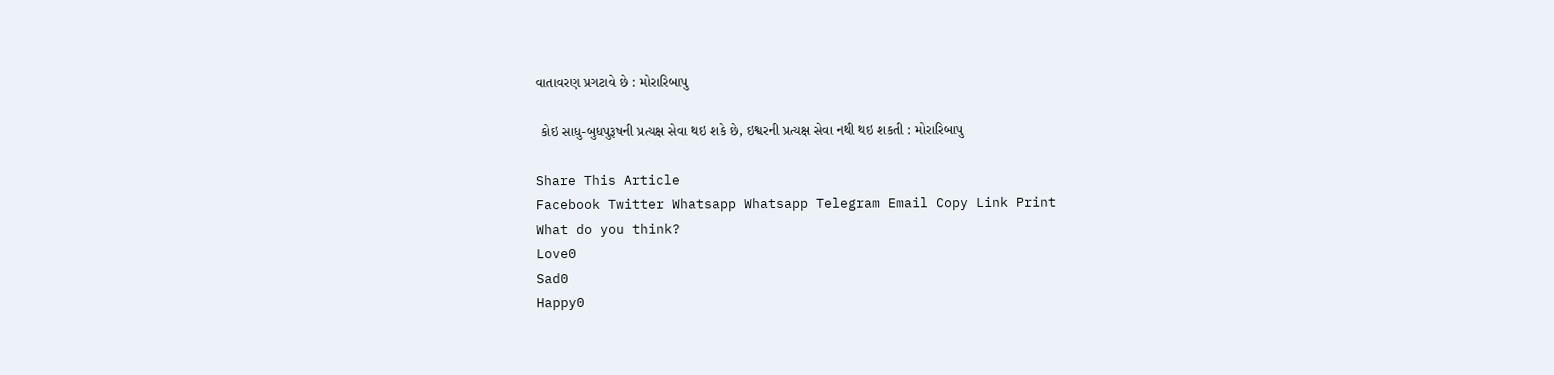વાતાવરણ પ્રગટાવે છે : મોરારિબાપુ

 કોઇ સાધુ-બુધપુરૂષની પ્રત્યક્ષ સેવા થઇ શકે છે, ઇશ્વરની પ્રત્યક્ષ સેવા નથી થઇ શકતી : મોરારિબાપુ

Share This Article
Facebook Twitter Whatsapp Whatsapp Telegram Email Copy Link Print
What do you think?
Love0
Sad0
Happy0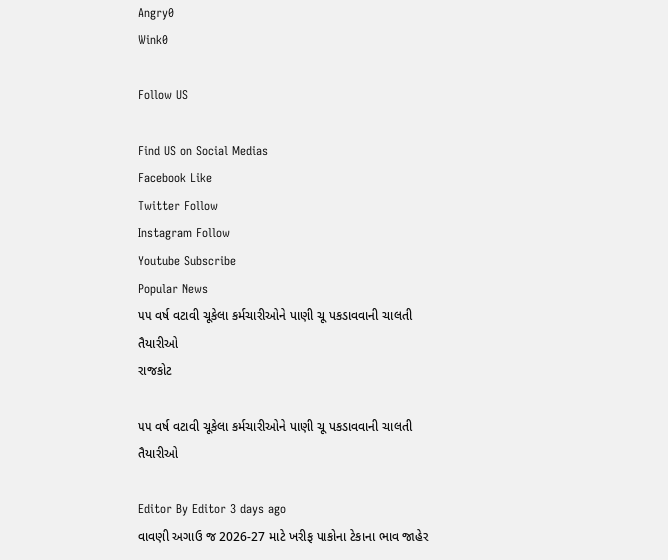Angry0
Wink0

Follow US

Find US on Social Medias
Facebook Like
Twitter Follow
Instagram Follow
Youtube Subscribe
Popular News
૫૫ વર્ષ વટાવી ચૂકેલા કર્મચારીઓને પાણી ચૂ પકડાવવાની ચાલતી તૈયારીઓ
રાજકોટ

૫૫ વર્ષ વટાવી ચૂકેલા કર્મચારીઓને પાણી ચૂ પકડાવવાની ચાલતી તૈયારીઓ

Editor By Editor 3 days ago
વાવણી અગાઉ જ 2026-27 માટે ખરીફ પાકોના ટેકાના ભાવ જાહેર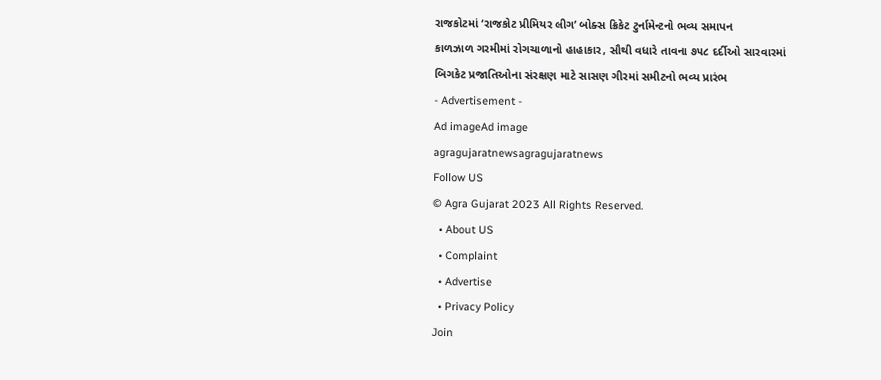રાજકોટમાં ‘રાજકોટ પ્રીમિયર લીગ’ બોક્સ ક્રિકેટ ટુર્નામેન્ટનો ભવ્ય સમાપન
કાળઝાળ ગરમીમાં રોગચાળાનો હાહાકાર, સૌથી વધારે તાવના ૭૫૮ દર્દીઓ સારવારમાં
બિગકેટ પ્રજાતિઓના સંરક્ષણ માટે સાસણ ગીરમાં સમીટનો ભવ્ય પ્રારંભ
- Advertisement -
Ad imageAd image
agragujaratnewsagragujaratnews
Follow US
© Agra Gujarat 2023 All Rights Reserved.
  • About US
  • Complaint
  • Advertise
  • Privacy Policy
Join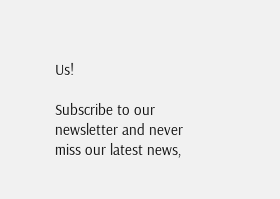Us!

Subscribe to our newsletter and never miss our latest news,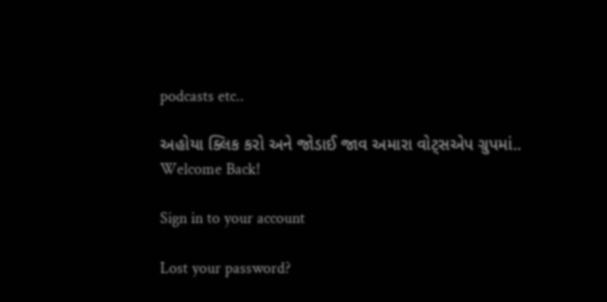podcasts etc..

અહોયા ક્લિક કરો અને જોડાઈ જાવ અમારા વોટ્સએપ ગ્રુપમાં..
Welcome Back!

Sign in to your account

Lost your password?